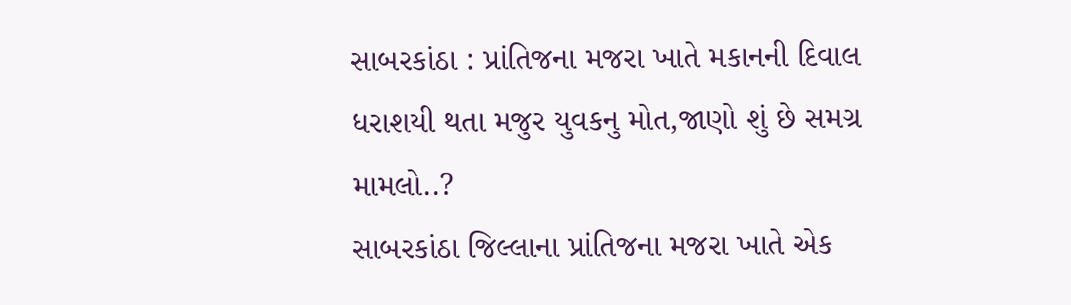સાબરકાંઠા : પ્રાંતિજના મજરા ખાતે મકાનની દિવાલ ધરાશયી થતા મજુર યુવકનુ મોત,જાણો શું છે સમગ્ર મામલો..?
સાબરકાંઠા જિલ્લાના પ્રાંતિજના મજરા ખાતે એક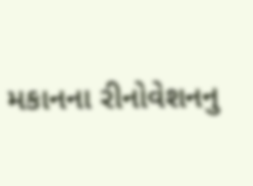મકાનના રીનોવેશનનુ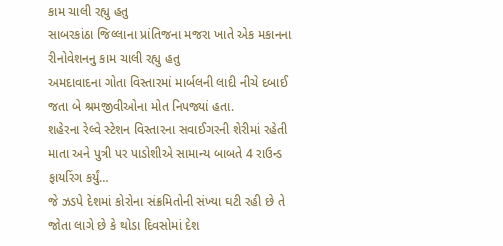કામ ચાલી રહ્યુ હતુ
સાબરકાંઠા જિલ્લાના પ્રાંતિજના મજરા ખાતે એક મકાનના રીનોવેશનનુ કામ ચાલી રહ્યુ હતુ
અમદાવાદના ગોતા વિસ્તારમાં માર્બલની લાદી નીચે દબાઈ જતા બે શ્રમજીવીઓના મોત નિપજ્યાં હતા.
શહેરના રેલ્વે સ્ટેશન વિસ્તારના સવાઈગરની શેરીમાં રહેતી માતા અને પુત્રી પર પાડોશીએ સામાન્ય બાબતે 4 રાઉન્ડ ફાયરિંગ કર્યું…
જે ઝડપે દેશમાં કોરોના સંક્રમિતોની સંખ્યા ઘટી રહી છે તે જોતા લાગે છે કે થોડા દિવસોમાં દેશ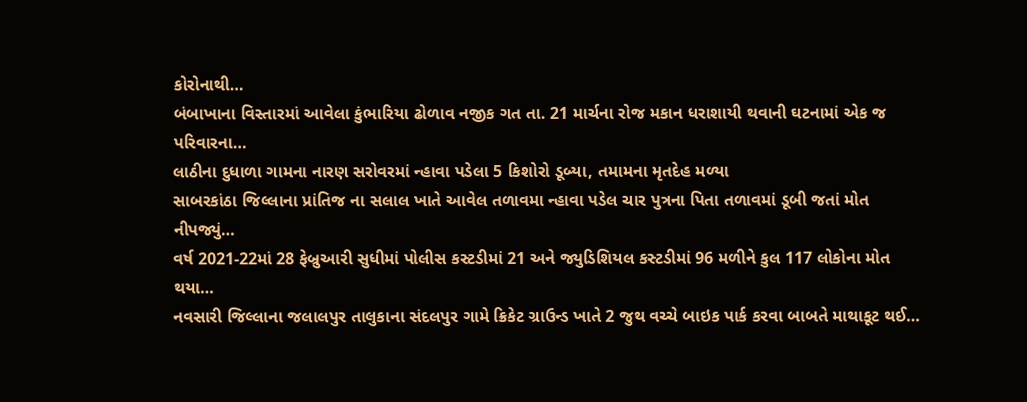કોરોનાથી…
બંબાખાના વિસ્તારમાં આવેલા કુંભારિયા ઢોળાવ નજીક ગત તા. 21 માર્ચના રોજ મકાન ધરાશાયી થવાની ઘટનામાં એક જ પરિવારના…
લાઠીના દુધાળા ગામના નારણ સરોવરમાં ન્હાવા પડેલા 5 કિશોરો ડૂબ્યા, તમામના મૃતદેહ મળ્યા
સાબરકાંઠા જિલ્લાના પ્રાંતિજ ના સલાલ ખાતે આવેલ તળાવમા ન્હાવા પડેલ ચાર પુત્રના પિતા તળાવમાં ડૂબી જતાં મોત નીપજ્યું…
વર્ષ 2021-22માં 28 ફેબ્રુઆરી સુધીમાં પોલીસ કસ્ટડીમાં 21 અને જ્યુડિશિયલ કસ્ટડીમાં 96 મળીને કુલ 117 લોકોના મોત થયા…
નવસારી જિલ્લાના જલાલપુર તાલુકાના સંદલપુર ગામે ક્રિકેટ ગ્રાઉન્ડ ખાતે 2 જુથ વચ્ચે બાઇક પાર્ક કરવા બાબતે માથાકૂટ થઈ…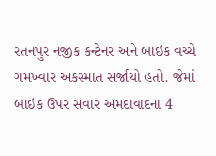રતનપુર નજીક કન્ટેનર અને બાઇક વચ્ચે ગમખ્વાર અકસ્માત સર્જાયો હતો. જેમાં બાઇક ઉપર સવાર અમદાવાદના 4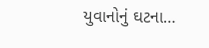યુવાનોનું ઘટના…